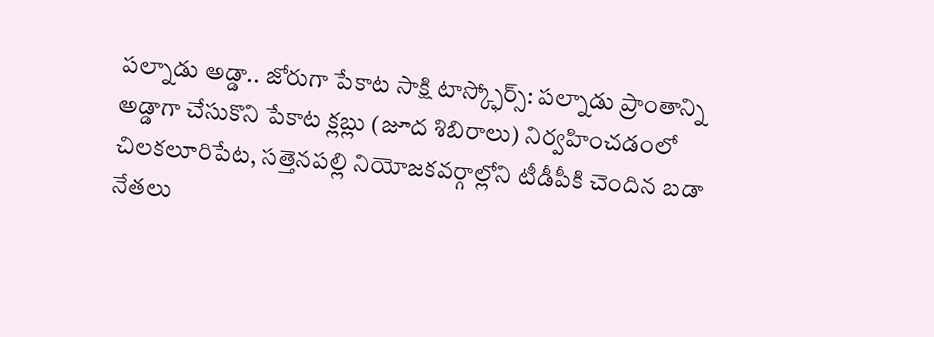పల్నాడు అడ్డా.. జోరుగా పేకాట సాక్షి టాస్క్ఫోర్స్: పల్నాడు ప్రాంతాన్ని అడ్డాగా చేసుకొని పేకాట క్లబ్లు (జూద శిబిరాలు) నిర్వహించడంలో చిలకలూరిపేట, సత్తెనపల్లి నియోజకవర్గాల్లోని టీడీపీకి చెందిన బడా నేతలు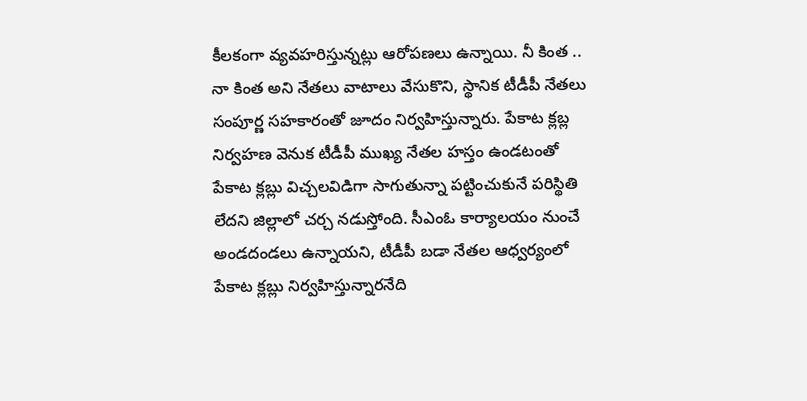కీలకంగా వ్యవహరిస్తున్నట్లు ఆరోపణలు ఉన్నాయి. నీ కింత .. నా కింత అని నేతలు వాటాలు వేసుకొని, స్థానిక టీడీపీ నేతలు సంపూర్ణ సహకారంతో జూదం నిర్వహిస్తున్నారు. పేకాట క్లబ్ల నిర్వహణ వెనుక టీడీపీ ముఖ్య నేతల హస్తం ఉండటంతో పేకాట క్లబ్లు విచ్చలవిడిగా సాగుతున్నా పట్టించుకునే పరిస్థితి లేదని జిల్లాలో చర్చ నడుస్తోంది. సీఎంఓ కార్యాలయం నుంచే అండదండలు ఉన్నాయని, టీడీపీ బడా నేతల ఆధ్వర్యంలో పేకాట క్లబ్లు నిర్వహిస్తున్నారనేది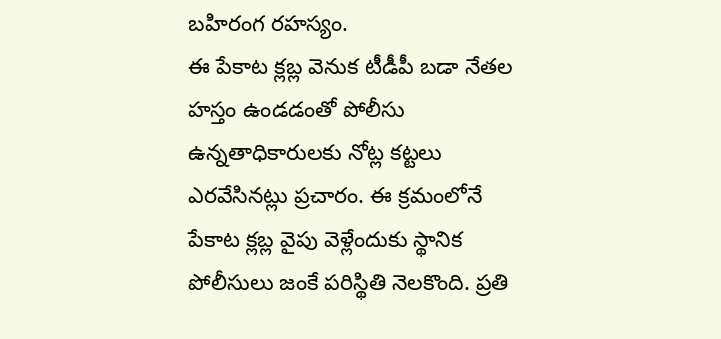బహిరంగ రహస్యం.
ఈ పేకాట క్లబ్ల వెనుక టీడీపీ బడా నేతల హస్తం ఉండడంతో పోలీసు ఉన్నతాధికారులకు నోట్ల కట్టలు ఎరవేసినట్లు ప్రచారం. ఈ క్రమంలోనే పేకాట క్లబ్ల వైపు వెళ్లేందుకు స్థానిక పోలీసులు జంకే పరిస్థితి నెలకొంది. ప్రతి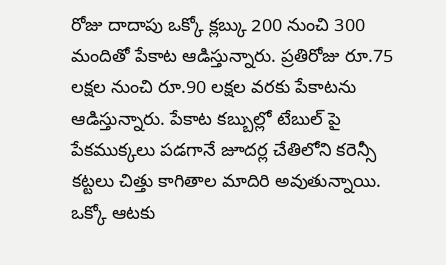రోజు దాదాపు ఒక్కో క్లబ్కు 200 నుంచి 300 మందితో పేకాట ఆడిస్తున్నారు. ప్రతిరోజు రూ.75 లక్షల నుంచి రూ.90 లక్షల వరకు పేకాటను ఆడిస్తున్నారు. పేకాట కబ్బుల్లో టేబుల్ పై పేకముక్కలు పడగానే జూదర్ల చేతిలోని కరెన్సీ కట్టలు చిత్తు కాగితాల మాదిరి అవుతున్నాయి. ఒక్కో ఆటకు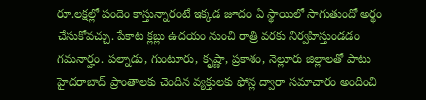రూ.లక్షల్లో పందెం కాస్తున్నారంటే ఇక్కడ జూదం ఏ స్థాయిలో సాగుతుందో అర్థం చేసుకోవచ్చు. పేకాట క్లబ్లు ఉదయం నుంచి రాత్రి వరకు నిర్వహిస్తుండడం గమనార్హం. పల్నాడు, గుంటూరు, కృష్ణా, ప్రకాశం, నెల్లూరు జిల్లాలతో పాటు హైదరాబాద్ ప్రాంతాలకు చెందిన వ్యక్తులకు ఫోన్ల ద్వారా సమాచారం అందించి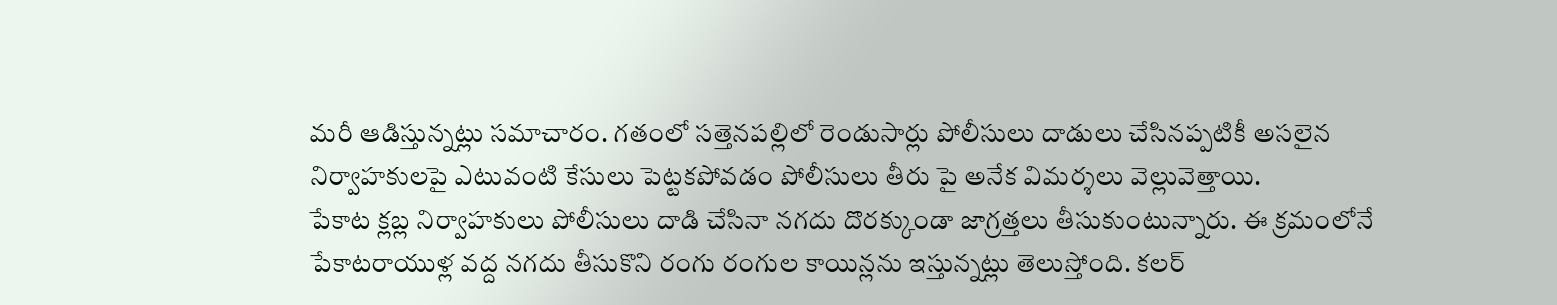మరీ ఆడిస్తున్నట్లు సమాచారం. గతంలో సత్తెనపల్లిలో రెండుసార్లు పోలీసులు దాడులు చేసినప్పటికీ అసలైన నిర్వాహకులపై ఎటువంటి కేసులు పెట్టకపోవడం పోలీసులు తీరు పై అనేక విమర్శలు వెల్లువెత్తాయి.
పేకాట క్లబ్ల నిర్వాహకులు పోలీసులు దాడి చేసినా నగదు దొరక్కుండా జాగ్రత్తలు తీసుకుంటున్నారు. ఈ క్రమంలోనే పేకాటరాయుళ్ల వద్ద నగదు తీసుకొని రంగు రంగుల కాయిన్లను ఇస్తున్నట్లు తెలుస్తోంది. కలర్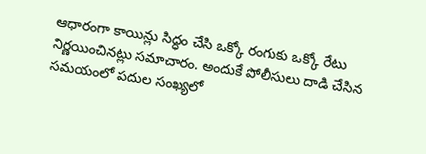ఆధారంగా కాయిన్లు సిద్ధం చేసి ఒక్కో రంగుకు ఒక్కో రేటు నిర్ణయించినట్లు సమాచారం. అందుకే పోలీసులు దాడి చేసిన సమయంలో పదుల సంఖ్యలో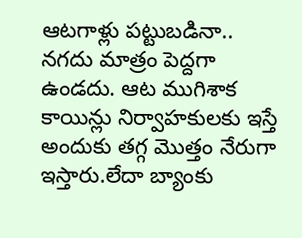ఆటగాళ్లు పట్టుబడినా.. నగదు మాత్రం పెద్దగా ఉండదు. ఆట ముగిశాక కాయిన్లు నిర్వాహకులకు ఇస్తే అందుకు తగ్గ మొత్తం నేరుగా ఇస్తారు.లేదా బ్యాంకు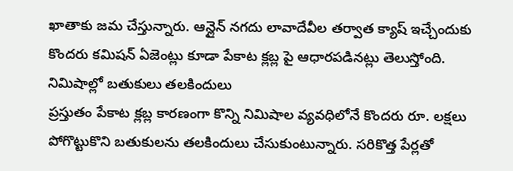ఖాతాకు జమ చేస్తున్నారు. ఆన్లైన్ నగదు లావాదేవీల తర్వాత క్యాష్ ఇచ్చేందుకు కొందరు కమిషన్ ఏజెంట్లు కూడా పేకాట క్లబ్ల పై ఆధారపడినట్లు తెలుస్తోంది.
నిమిషాల్లో బతుకులు తలకిందులు
ప్రస్తుతం పేకాట క్లబ్ల కారణంగా కొన్ని నిమిషాల వ్యవధిలోనే కొందరు రూ. లక్షలు పోగొట్టుకొని బతుకులను తలకిందులు చేసుకుంటున్నారు. సరికొత్త పేర్లతో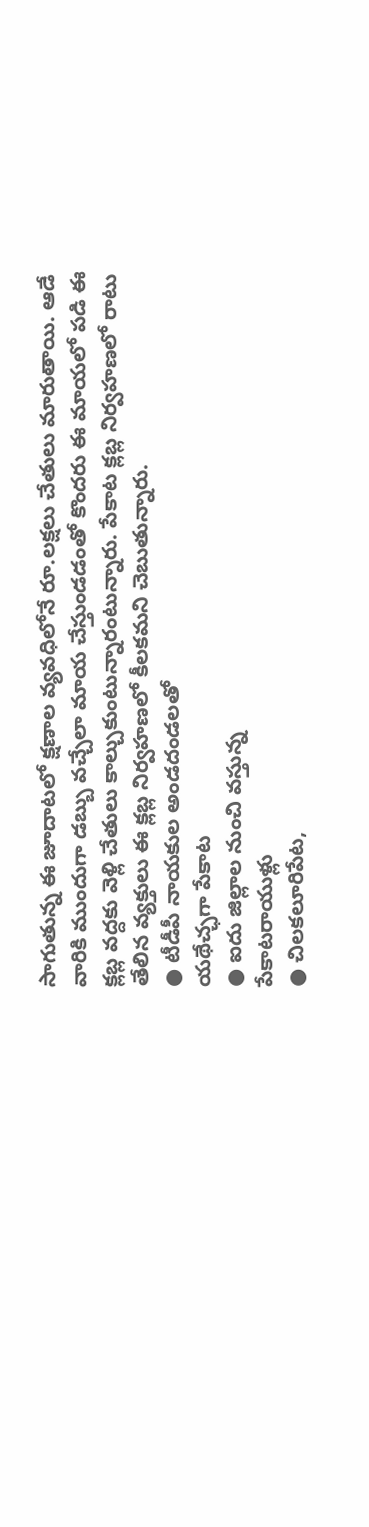సాగుతున్న ఈ జూదాటలో క్షణాల వ్యవధిలోనే రూ.లక్షలు చేతులు మారుతాయి. ఆడే వారికి ముందుగా డబ్బు వచ్చేలా మాయ చేస్తుండడంతో కొందరు ఈ మాయలో పడి ఈ క్లబ్ల వద్దకు వెళ్లి చేతులు కాల్చుకుంటున్నారంటున్నారు. పేకాట క్లబ్ల నిర్వహణలో రాటు తేలిన వ్యక్తులు ఈ క్లబ్ల నిర్వహణలో కీలకమని చెబుతున్నారు.
● టీడీపీ నాయకుల అండదండలతో
యథేచ్ఛగా పేకాట
● ఐదు జిల్లాల నుంచి వస్తున్న
పేకాటరాయుళ్లు
● చిలకలూరిపేట,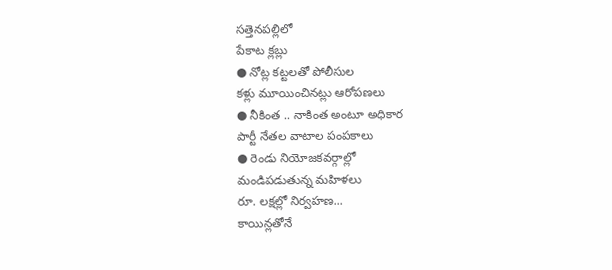సత్తెనపల్లిలో
పేకాట క్లబ్లు
● నోట్ల కట్టలతో పోలీసుల
కళ్లు మూయించినట్లు ఆరోపణలు
● నీకింత .. నాకింత అంటూ అధికార
పార్టీ నేతల వాటాల పంపకాలు
● రెండు నియోజకవర్గాల్లో
మండిపడుతున్న మహిళలు
రూ. లక్షల్లో నిర్వహణ...
కాయిన్లతోనే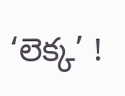‘లెక్క’ !